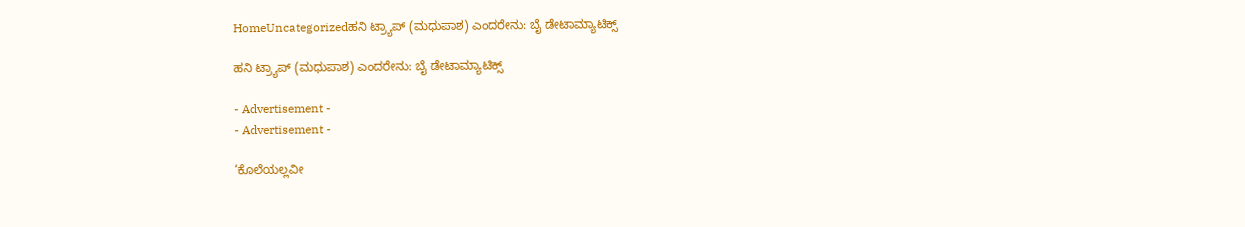HomeUncategorizedಹನಿ ಟ್ರ್ಯಾಪ್ (ಮಧುಪಾಶ) ಎಂದರೇನು: ಬೈ ಡೇಟಾಮ್ಯಾಟಿಕ್ಸ್

ಹನಿ ಟ್ರ್ಯಾಪ್ (ಮಧುಪಾಶ) ಎಂದರೇನು: ಬೈ ಡೇಟಾಮ್ಯಾಟಿಕ್ಸ್

- Advertisement -
- Advertisement -

‘ಕೊಲೆಯಲ್ಲವೀ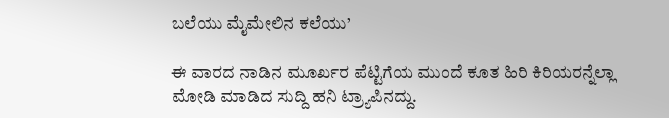ಬಲೆಯು ಮೈಮೇಲಿನ ಕಲೆಯು’

ಈ ವಾರದ ನಾಡಿನ ಮೂರ್ಖರ ಪೆಟ್ಟಿಗೆಯ ಮುಂದೆ ಕೂತ ಹಿರಿ ಕಿರಿಯರನ್ನೆಲ್ಲಾ ಮೋಡಿ ಮಾಡಿದ ಸುದ್ದಿ ಹನಿ ಟ್ರ್ಯಾಪಿನದ್ದು.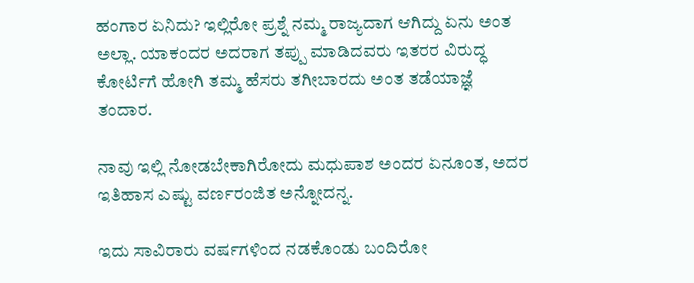ಹಂಗಾರ ಏನಿದು? ಇಲ್ಲಿರೋ ಪ್ರಶ್ನೆ ನಮ್ಮ ರಾಜ್ಯದಾಗ ಆಗಿದ್ದು ಏನು ಅಂತ ಅಲ್ಲಾ. ಯಾಕಂದರ ಅದರಾಗ ತಪ್ಪು ಮಾಡಿದವರು ಇತರರ ವಿರುದ್ಧ ಕೋರ್ಟಿಗೆ ಹೋಗಿ ತಮ್ಮ ಹೆಸರು ತಗೀಬಾರದು ಅಂತ ತಡೆಯಾಜ್ಞೆ ತಂದಾರ.

ನಾವು ಇಲ್ಲಿ ನೋಡಬೇಕಾಗಿರೋದು ಮಧುಪಾಶ ಅಂದರ ಏನೂಂತ, ಅದರ ಇತಿಹಾಸ ಎಷ್ಟು ವರ್ಣರಂಜಿತ ಅನ್ನೋದನ್ನ.

ಇದು ಸಾವಿರಾರು ವರ್ಷಗಳಿಂದ ನಡಕೊಂಡು ಬಂದಿರೋ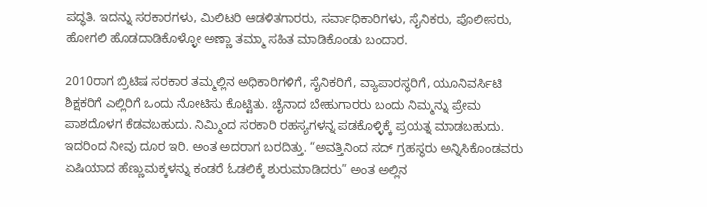ಪದ್ಧತಿ. ಇದನ್ನು ಸರಕಾರಗಳು, ಮಿಲಿಟರಿ ಆಡಳಿತಗಾರರು, ಸರ್ವಾಧಿಕಾರಿಗಳು, ಸೈನಿಕರು, ಪೊಲೀಸರು, ಹೋಗಲಿ ಹೊಡದಾಡಿಕೊಳ್ಳೋ ಅಣ್ಣಾ ತಮ್ಮಾ ಸಹಿತ ಮಾಡಿಕೊಂಡು ಬಂದಾರ.

2010ರಾಗ ಬ್ರಿಟಿಷ ಸರಕಾರ ತಮ್ಮಲ್ಲಿನ ಅಧಿಕಾರಿಗಳಿಗೆ, ಸೈನಿಕರಿಗೆ, ವ್ಯಾಪಾರಸ್ಥರಿಗೆ, ಯೂನಿವರ್ಸಿಟಿ ಶಿಕ್ಷಕರಿಗೆ ಎಲ್ಲಿರಿಗೆ ಒಂದು ನೋಟಿಸು ಕೊಟ್ಟಿತು. ಚೈನಾದ ಬೇಹುಗಾರರು ಬಂದು ನಿಮ್ಮನ್ನು ಪ್ರೇಮ ಪಾಶದೊಳಗ ಕೆಡವಬಹುದು. ನಿಮ್ಮಿಂದ ಸರಕಾರಿ ರಹಸ್ಯಗಳನ್ನ ಪಡಕೊಳ್ಳಿಕ್ಕೆ ಪ್ರಯತ್ನ ಮಾಡಬಹುದು. ಇದರಿಂದ ನೀವು ದೂರ ಇರಿ. ಅಂತ ಅದರಾಗ ಬರದಿತ್ತು. “ಅವತ್ತಿನಿಂದ ಸದ್ ಗ್ರಹಸ್ಥರು ಅನ್ನಿಸಿಕೊಂಡವರು ಏಷಿಯಾದ ಹೆಣ್ಣುಮಕ್ಕಳನ್ನು ಕಂಡರೆ ಓಡಲಿಕ್ಕೆ ಶುರುಮಾಡಿದರು” ಅಂತ ಅಲ್ಲಿನ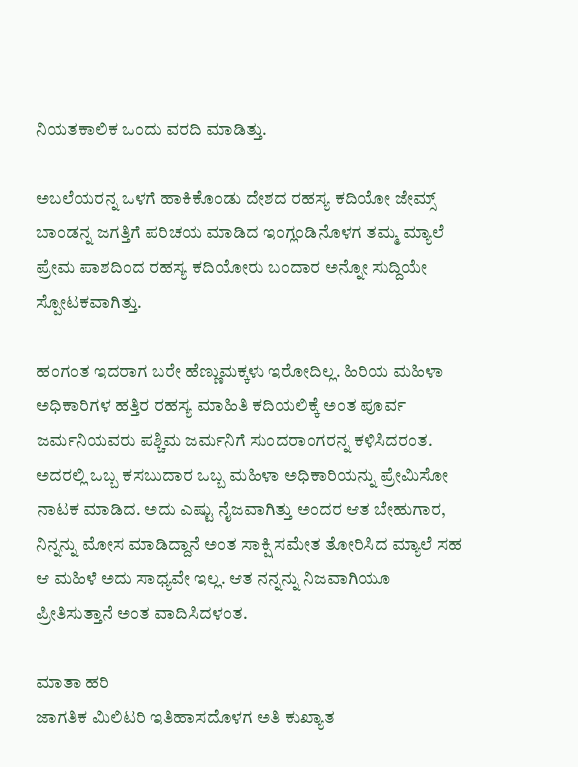ನಿಯತಕಾಲಿಕ ಒಂದು ವರದಿ ಮಾಡಿತ್ತು.

ಅಬಲೆಯರನ್ನ ಒಳಗೆ ಹಾಕಿಕೊಂಡು ದೇಶದ ರಹಸ್ಯ ಕದಿಯೋ ಜೇಮ್ಸ್ ಬಾಂಡನ್ನ ಜಗತ್ತಿಗೆ ಪರಿಚಯ ಮಾಡಿದ ಇಂಗ್ಲಂಡಿನೊಳಗ ತಮ್ಮ ಮ್ಯಾಲೆ ಪ್ರೇಮ ಪಾಶದಿಂದ ರಹಸ್ಯ ಕದಿಯೋರು ಬಂದಾರ ಅನ್ನೋ ಸುದ್ದಿಯೇ ಸ್ಪೋಟಕವಾಗಿತ್ತು.

ಹಂಗಂತ ಇದರಾಗ ಬರೇ ಹೆಣ್ಣುಮಕ್ಕಳು ಇರೋದಿಲ್ಲ. ಹಿರಿಯ ಮಹಿಳಾ ಅಧಿಕಾರಿಗಳ ಹತ್ತಿರ ರಹಸ್ಯ ಮಾಹಿತಿ ಕದಿಯಲಿಕ್ಕೆ ಅಂತ ಪೂರ್ವ ಜರ್ಮನಿಯವರು ಪಶ್ಚಿಮ ಜರ್ಮನಿಗೆ ಸುಂದರಾಂಗರನ್ನ ಕಳಿಸಿದರಂತ. ಅದರಲ್ಲಿ ಒಬ್ಬ ಕಸಬುದಾರ ಒಬ್ಬ ಮಹಿಳಾ ಅಧಿಕಾರಿಯನ್ನು ಪ್ರೇಮಿಸೋ ನಾಟಕ ಮಾಡಿದ. ಅದು ಎಷ್ಟು ನೈಜವಾಗಿತ್ತು ಅಂದರ ಆತ ಬೇಹುಗಾರ, ನಿನ್ನನ್ನು ಮೋಸ ಮಾಡಿದ್ದಾನೆ ಅಂತ ಸಾಕ್ಷಿ ಸಮೇತ ತೋರಿಸಿದ ಮ್ಯಾಲೆ ಸಹ ಆ ಮಹಿಳೆ ಅದು ಸಾಧ್ಯವೇ ಇಲ್ಲ. ಆತ ನನ್ನನ್ನು ನಿಜವಾಗಿಯೂ ಪ್ರೀತಿಸುತ್ತಾನೆ ಅಂತ ವಾದಿಸಿದಳಂತ.

ಮಾತಾ ಹರಿ
ಜಾಗತಿಕ ಮಿಲಿಟರಿ ಇತಿಹಾಸದೊಳಗ ಅತಿ ಕುಖ್ಯಾತ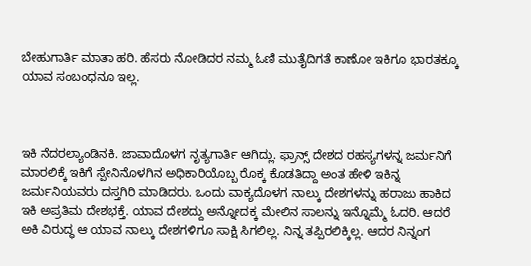ಬೇಹುಗಾರ್ತಿ ಮಾತಾ ಹರಿ. ಹೆಸರು ನೋಡಿದರ ನಮ್ಮ ಓಣಿ ಮುತೈದಿಗತೆ ಕಾಣೋ ಇಕಿಗೂ ಭಾರತಕ್ಕೂ ಯಾವ ಸಂಬಂಧನೂ ಇಲ್ಲ.



ಇಕಿ ನೆದರಲ್ಯಾಂಡಿನಕಿ. ಜಾವಾದೊಳಗ ನೃತ್ಯಗಾರ್ತಿ ಆಗಿದ್ಲು. ಫ್ರಾನ್ಸ್‌ ದೇಶದ ರಹಸ್ಯಗಳನ್ನ ಜರ್ಮನಿಗೆ ಮಾರಲಿಕ್ಕೆ ಇಕಿಗೆ ಸ್ಪೇನಿನೊಳಗಿನ ಅಧಿಕಾರಿಯೊಬ್ಬ ರೊಕ್ಕ ಕೊಡತಿದ್ದಾ ಅಂತ ಹೇಳಿ ಇಕಿನ್ನ ಜರ್ಮನಿಯವರು ದಸ್ತಗಿರಿ ಮಾಡಿದರು. ಒಂದು ವಾಕ್ಯದೊಳಗ ನಾಲ್ಕು ದೇಶಗಳನ್ನು ಹರಾಜು ಹಾಕಿದ ಇಕಿ ಅಪ್ರತಿಮ ದೇಶಭಕ್ತೆ. ಯಾವ ದೇಶದ್ದು ಅನ್ನೋದಕ್ಕ ಮೇಲಿನ ಸಾಲನ್ನು ಇನ್ನೊಮ್ಮೆ ಓದರಿ. ಆದರೆ ಅಕಿ ವಿರುದ್ಧ ಆ ಯಾವ ನಾಲ್ಕು ದೇಶಗಳಿಗೂ ಸಾಕ್ಷಿ ಸಿಗಲಿಲ್ಲ. ನಿನ್ನ ತಪ್ಪಿರಲಿಕ್ಕಿಲ್ಲ. ಆದರ ನಿನ್ನಂಗ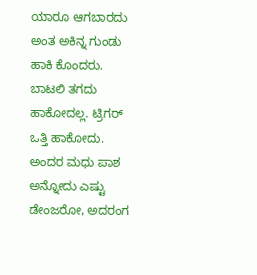ಯಾರೂ ಆಗಬಾರದು ಅಂತ ಅಕಿನ್ನ ಗುಂಡು ಹಾಕಿ ಕೊಂದರು. ಬಾಟಲಿ ತಗದು ಹಾಕೋದಲ್ಲ. ಟ್ರಿಗರ್ ಒತ್ತಿ ಹಾಕೋದು. ಅಂದರ ಮಧು ಪಾಶ ಅನ್ನೋದು ಎಷ್ಟು ಡೇಂಜರೋ, ಅದರಂಗ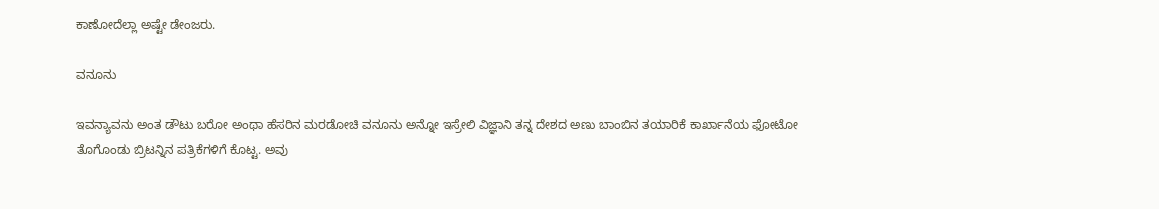ಕಾಣೋದೆಲ್ಲಾ ಅಷ್ಟೇ ಡೇಂಜರು.

ವನೂನು

ಇವನ್ಯಾವನು ಅಂತ ಡೌಟು ಬರೋ ಅಂಥಾ ಹೆಸರಿನ ಮರಡೋಚಿ ವನೂನು ಅನ್ನೋ ಇಸ್ರೇಲಿ ವಿಜ್ಞಾನಿ ತನ್ನ ದೇಶದ ಅಣು ಬಾಂಬಿನ ತಯಾರಿಕೆ ಕಾರ್ಖಾನೆಯ ಫೋಟೋ ತೊಗೊಂಡು ಬ್ರಿಟನ್ನಿನ ಪತ್ರಿಕೆಗಳಿಗೆ ಕೊಟ್ಟ. ಅವು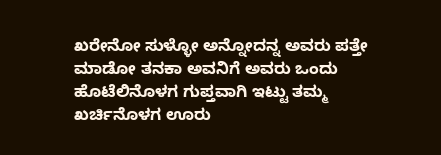ಖರೇನೋ ಸುಳ್ಳೋ ಅನ್ನೋದನ್ನ ಅವರು ಪತ್ತೇ ಮಾಡೋ ತನಕಾ ಅವನಿಗೆ ಅವರು ಒಂದು ಹೊಟೆಲಿನೊಳಗ ಗುಪ್ತವಾಗಿ ಇಟ್ಟು ತಮ್ಮ ಖರ್ಚಿನೊಳಗ ಊರು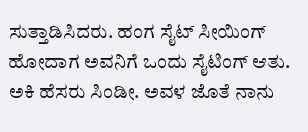ಸುತ್ತಾಡಿಸಿದರು. ಹಂಗ ಸೈಟ್ ಸೀಯಿಂಗ್ ಹೋದಾಗ ಅವನಿಗೆ ಒಂದು ಸೈಟಿಂಗ್ ಆತು. ಅಕಿ ಹೆಸರು ಸಿಂಡೀ. ಅವಳ ಜೊತೆ ನಾನು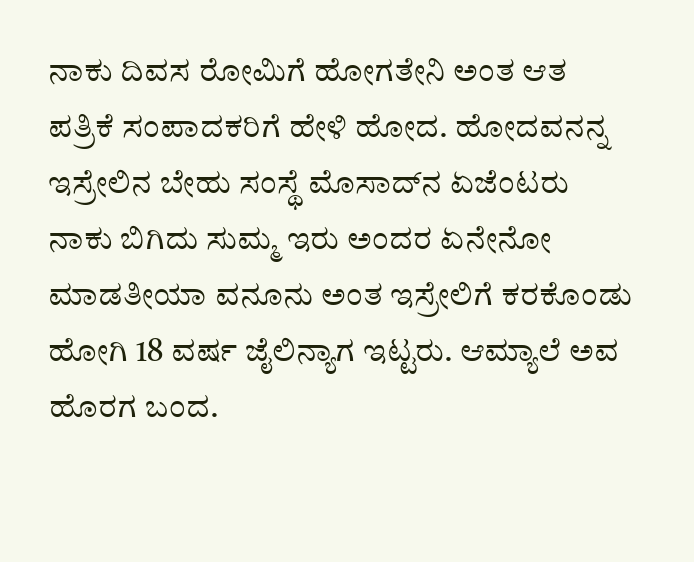ನಾಕು ದಿವಸ ರೋಮಿಗೆ ಹೋಗತೇನಿ ಅಂತ ಆತ ಪತ್ರಿಕೆ ಸಂಪಾದಕರಿಗೆ ಹೇಳಿ ಹೋದ. ಹೋದವನನ್ನ ಇಸ್ರೇಲಿನ ಬೇಹು ಸಂಸ್ಥೆ ಮೊಸಾದ್‍ನ ಏಜೆಂಟರು ನಾಕು ಬಿಗಿದು ಸುಮ್ಮ ಇರು ಅಂದರ ಏನೇನೋ ಮಾಡತೀಯಾ ವನೂನು ಅಂತ ಇಸ್ರೇಲಿಗೆ ಕರಕೊಂಡು ಹೋಗಿ 18 ವರ್ಷ ಜೈಲಿನ್ಯಾಗ ಇಟ್ಟರು. ಆಮ್ಯಾಲೆ ಅವ ಹೊರಗ ಬಂದ.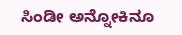ಸಿಂಡೀ ಅನ್ನೋಕಿನೂ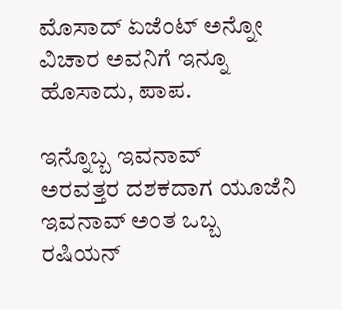ಮೊಸಾದ್ ಏಜೆಂಟ್ ಅನ್ನೋ ವಿಚಾರ ಅವನಿಗೆ ಇನ್ನೂ ಹೊಸಾದು, ಪಾಪ.

ಇನ್ನೊಬ್ಬ ಇವನಾವ್
ಅರವತ್ತರ ದಶಕದಾಗ ಯೂಜೆನಿ ಇವನಾವ್ ಅಂತ ಒಬ್ಬ ರಷಿಯನ್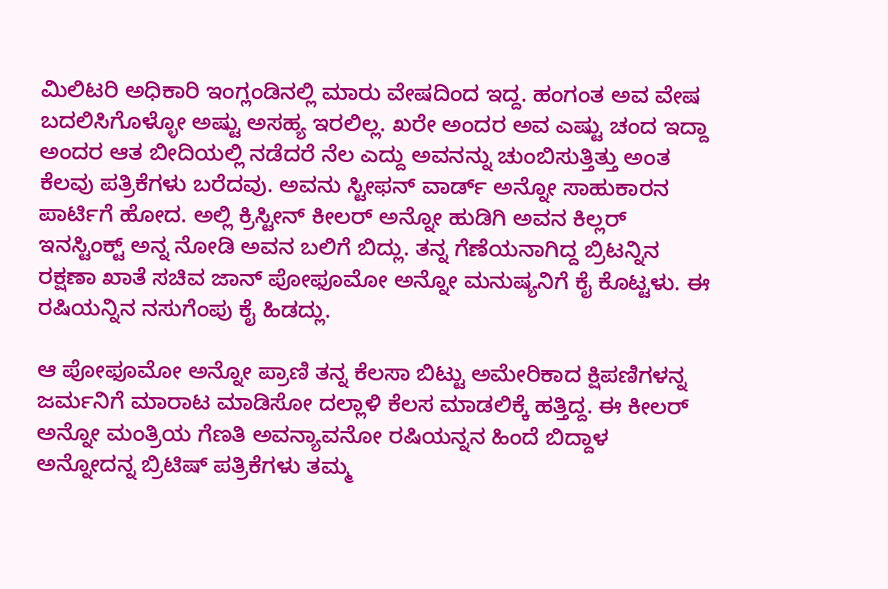ಮಿಲಿಟರಿ ಅಧಿಕಾರಿ ಇಂಗ್ಲಂಡಿನಲ್ಲಿ ಮಾರು ವೇಷದಿಂದ ಇದ್ದ. ಹಂಗಂತ ಅವ ವೇಷ ಬದಲಿಸಿಗೊಳ್ಳೋ ಅಷ್ಟು ಅಸಹ್ಯ ಇರಲಿಲ್ಲ. ಖರೇ ಅಂದರ ಅವ ಎಷ್ಟು ಚಂದ ಇದ್ದಾ ಅಂದರ ಆತ ಬೀದಿಯಲ್ಲಿ ನಡೆದರೆ ನೆಲ ಎದ್ದು ಅವನನ್ನು ಚುಂಬಿಸುತ್ತಿತ್ತು ಅಂತ ಕೆಲವು ಪತ್ರಿಕೆಗಳು ಬರೆದವು. ಅವನು ಸ್ಟೀಫನ್ ವಾರ್ಡ್ ಅನ್ನೋ ಸಾಹುಕಾರನ ಪಾರ್ಟಿಗೆ ಹೋದ. ಅಲ್ಲಿ ಕ್ರಿಸ್ಟೀನ್ ಕೀಲರ್ ಅನ್ನೋ ಹುಡಿಗಿ ಅವನ ಕಿಲ್ಲರ್ ಇನಸ್ಟಿಂಕ್ಟ್ ಅನ್ನ ನೋಡಿ ಅವನ ಬಲಿಗೆ ಬಿದ್ಲು. ತನ್ನ ಗೆಣೆಯನಾಗಿದ್ದ ಬ್ರಿಟನ್ನಿನ ರಕ್ಷಣಾ ಖಾತೆ ಸಚಿವ ಜಾನ್ ಪೋಫೂಮೋ ಅನ್ನೋ ಮನುಷ್ಯನಿಗೆ ಕೈ ಕೊಟ್ಟಳು. ಈ ರಷಿಯನ್ನಿನ ನಸುಗೆಂಪು ಕೈ ಹಿಡದ್ಲು.

ಆ ಪೋಫೂಮೋ ಅನ್ನೋ ಪ್ರಾಣಿ ತನ್ನ ಕೆಲಸಾ ಬಿಟ್ಟು ಅಮೇರಿಕಾದ ಕ್ಷಿಪಣಿಗಳನ್ನ ಜರ್ಮನಿಗೆ ಮಾರಾಟ ಮಾಡಿಸೋ ದಲ್ಲಾಳಿ ಕೆಲಸ ಮಾಡಲಿಕ್ಕೆ ಹತ್ತಿದ್ದ. ಈ ಕೀಲರ್ ಅನ್ನೋ ಮಂತ್ರಿಯ ಗೆಣತಿ ಅವನ್ಯಾವನೋ ರಷಿಯನ್ನನ ಹಿಂದೆ ಬಿದ್ದಾಳ ಅನ್ನೋದನ್ನ ಬ್ರಿಟಿಷ್‌ ಪತ್ರಿಕೆಗಳು ತಮ್ಮ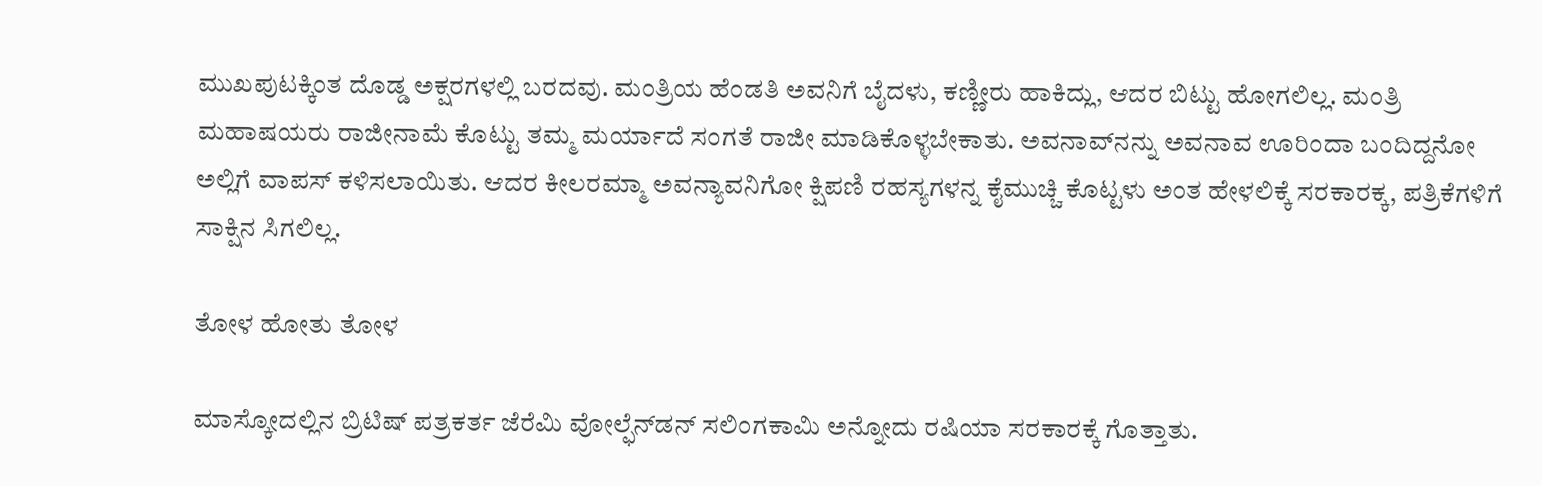ಮುಖಪುಟಕ್ಕಿಂತ ದೊಡ್ಡ ಅಕ್ಷರಗಳಲ್ಲಿ ಬರದವು. ಮಂತ್ರಿಯ ಹೆಂಡತಿ ಅವನಿಗೆ ಬೈದಳು, ಕಣ್ಣೀರು ಹಾಕಿದ್ಲು, ಆದರ ಬಿಟ್ಟು ಹೋಗಲಿಲ್ಲ. ಮಂತ್ರಿ ಮಹಾಷಯರು ರಾಜೀನಾಮೆ ಕೊಟ್ಟು ತಮ್ಮ ಮರ್ಯಾದೆ ಸಂಗತೆ ರಾಜೀ ಮಾಡಿಕೊಳ್ಳಬೇಕಾತು. ಅವನಾವ್‍ನನ್ನು ಅವನಾವ ಊರಿಂದಾ ಬಂದಿದ್ದನೋ ಅಲ್ಲಿಗೆ ವಾಪಸ್ ಕಳಿಸಲಾಯಿತು. ಆದರ ಕೀಲರಮ್ಮಾ ಅವನ್ಯಾವನಿಗೋ ಕ್ಷಿಪಣಿ ರಹಸ್ಯಗಳನ್ನ ಕೈಮುಚ್ಚಿ ಕೊಟ್ಟಳು ಅಂತ ಹೇಳಲಿಕ್ಕೆ ಸರಕಾರಕ್ಕ, ಪತ್ರಿಕೆಗಳಿಗೆ ಸಾಕ್ಷಿನ ಸಿಗಲಿಲ್ಲ.

ತೋಳ ಹೋತು ತೋಳ

ಮಾಸ್ಕೋದಲ್ಲಿನ ಬ್ರಿಟಿಷ್ ಪತ್ರಕರ್ತ ಜೆರೆಮಿ ವೋಲ್ಫೆನ್‍ಡನ್ ಸಲಿಂಗಕಾಮಿ ಅನ್ನೋದು ರಷಿಯಾ ಸರಕಾರಕ್ಕೆ ಗೊತ್ತಾತು.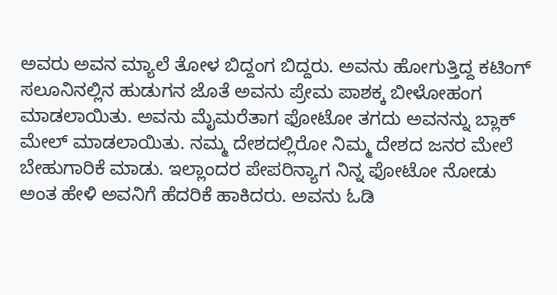ಅವರು ಅವನ ಮ್ಯಾಲೆ ತೋಳ ಬಿದ್ದಂಗ ಬಿದ್ದರು. ಅವನು ಹೋಗುತ್ತಿದ್ದ ಕಟಿಂಗ್ ಸಲೂನಿನಲ್ಲಿನ ಹುಡುಗನ ಜೊತೆ ಅವನು ಪ್ರೇಮ ಪಾಶಕ್ಕ ಬೀಳೋಹಂಗ ಮಾಡಲಾಯಿತು. ಅವನು ಮೈಮರೆತಾಗ ಫೋಟೋ ತಗದು ಅವನನ್ನು ಬ್ಲಾಕ್ ಮೇಲ್ ಮಾಡಲಾಯಿತು. ನಮ್ಮ ದೇಶದಲ್ಲಿರೋ ನಿಮ್ಮ ದೇಶದ ಜನರ ಮೇಲೆ ಬೇಹುಗಾರಿಕೆ ಮಾಡು. ಇಲ್ಲಾಂದರ ಪೇಪರಿನ್ಯಾಗ ನಿನ್ನ ಫೋಟೋ ನೋಡು ಅಂತ ಹೇಳಿ ಅವನಿಗೆ ಹೆದರಿಕೆ ಹಾಕಿದರು. ಅವನು ಓಡಿ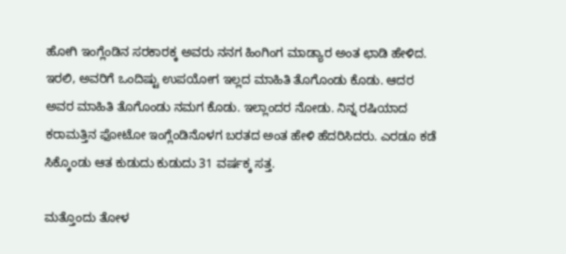ಹೋಗಿ ಇಂಗ್ಲೆಂಡಿನ ಸರಕಾರಕ್ಕ ಅವರು ನನಗ ಹಿಂಗಿಂಗ ಮಾಡ್ಯಾರ ಅಂತ ಛಾಡಿ ಹೇಳಿದ. ಇರಲಿ, ಅವರಿಗೆ ಒಂದಿಷ್ಟು ಉಪಯೋಗ ಇಲ್ಲದ ಮಾಹಿತಿ ತೊಗೊಂಡು ಕೊಡು. ಆದರ ಅವರ ಮಾಹಿತಿ ತೊಗೊಂಡು ನಮಗ ಕೊಡು. ಇಲ್ಲಾಂದರ ನೋಡು. ನಿನ್ನ ರಷಿಯಾದ ಕರಾಮತ್ತಿನ ಫೋಟೋ ಇಂಗ್ಲೆಂಡಿನೊಳಗ ಬರತದ ಅಂತ ಹೇಳಿ ಹೆದರಿಸಿದರು. ಎರಡೂ ಕಡೆ ಸಿಕ್ಕೊಂಡು ಆತ ಕುಡುದು ಕುಡುದು 31 ವರ್ಷಕ್ಕ ಸತ್ತ.

ಮತ್ತೊಂದು ತೋಳ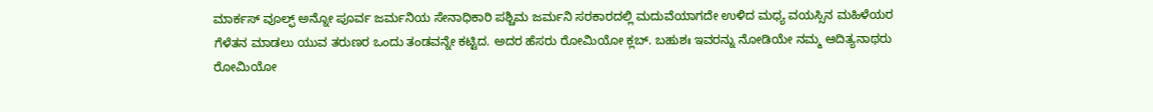ಮಾರ್ಕಸ್ ವೂಲ್ಫ್ ಅನ್ನೋ ಪೂರ್ವ ಜರ್ಮನಿಯ ಸೇನಾಧಿಕಾರಿ ಪಶ್ಚಿಮ ಜರ್ಮನಿ ಸರಕಾರದಲ್ಲಿ ಮದುವೆಯಾಗದೇ ಉಳಿದ ಮಧ್ಯ ವಯಸ್ಸಿನ ಮಹಿಳೆಯರ ಗೆಳೆತನ ಮಾಡಲು ಯುವ ತರುಣರ ಒಂದು ತಂಡವನ್ನೇ ಕಟ್ಟಿದ. ಅದರ ಹೆಸರು ರೋಮಿಯೋ ಕ್ಲಬ್. ಬಹುಶಃ ಇವರನ್ನು ನೋಡಿಯೇ ನಮ್ಮ ಆದಿತ್ಯನಾಥರು ರೋಮಿಯೋ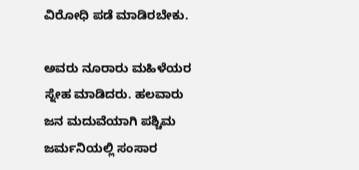ವಿರೋಧಿ ಪಡೆ ಮಾಡಿರಬೇಕು.

ಅವರು ನೂರಾರು ಮಹಿಳೆಯರ ಸ್ನೇಹ ಮಾಡಿದರು. ಹಲವಾರು ಜನ ಮದುವೆಯಾಗಿ ಪಶ್ಚಿಮ ಜರ್ಮನಿಯಲ್ಲಿ ಸಂಸಾರ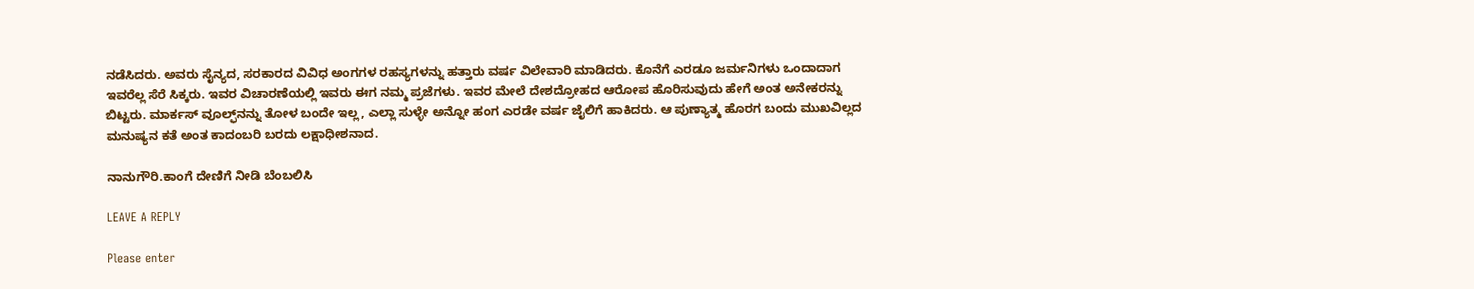ನಡೆಸಿದರು. ಅವರು ಸೈನ್ಯದ, ಸರಕಾರದ ವಿವಿಧ ಅಂಗಗಳ ರಹಸ್ಯಗಳನ್ನು ಹತ್ತಾರು ವರ್ಷ ವಿಲೇವಾರಿ ಮಾಡಿದರು. ಕೊನೆಗೆ ಎರಡೂ ಜರ್ಮನಿಗಳು ಒಂದಾದಾಗ ಇವರೆಲ್ಲ ಸೆರೆ ಸಿಕ್ಕರು. ಇವರ ವಿಚಾರಣೆಯಲ್ಲಿ ಇವರು ಈಗ ನಮ್ಮ ಪ್ರಜೆಗಳು. ಇವರ ಮೇಲೆ ದೇಶದ್ರೋಹದ ಆರೋಪ ಹೊರಿಸುವುದು ಹೇಗೆ ಅಂತ ಅನೇಕರನ್ನು ಬಿಟ್ಟರು. ಮಾರ್ಕಸ್ ವೂಲ್ಫ್‌ನನ್ನು ತೋಳ ಬಂದೇ ಇಲ್ಲ, ಎಲ್ಲಾ ಸುಳ್ಳೇ ಅನ್ನೋ ಹಂಗ ಎರಡೇ ವರ್ಷ ಜೈಲಿಗೆ ಹಾಕಿದರು. ಆ ಪುಣ್ಯಾತ್ಮ ಹೊರಗ ಬಂದು ಮುಖವಿಲ್ಲದ ಮನುಷ್ಯನ ಕತೆ ಅಂತ ಕಾದಂಬರಿ ಬರದು ಲಕ್ಷಾಧೀಶನಾದ.

ನಾನುಗೌರಿ.ಕಾಂಗೆ ದೇಣಿಗೆ ನೀಡಿ ಬೆಂಬಲಿಸಿ

LEAVE A REPLY

Please enter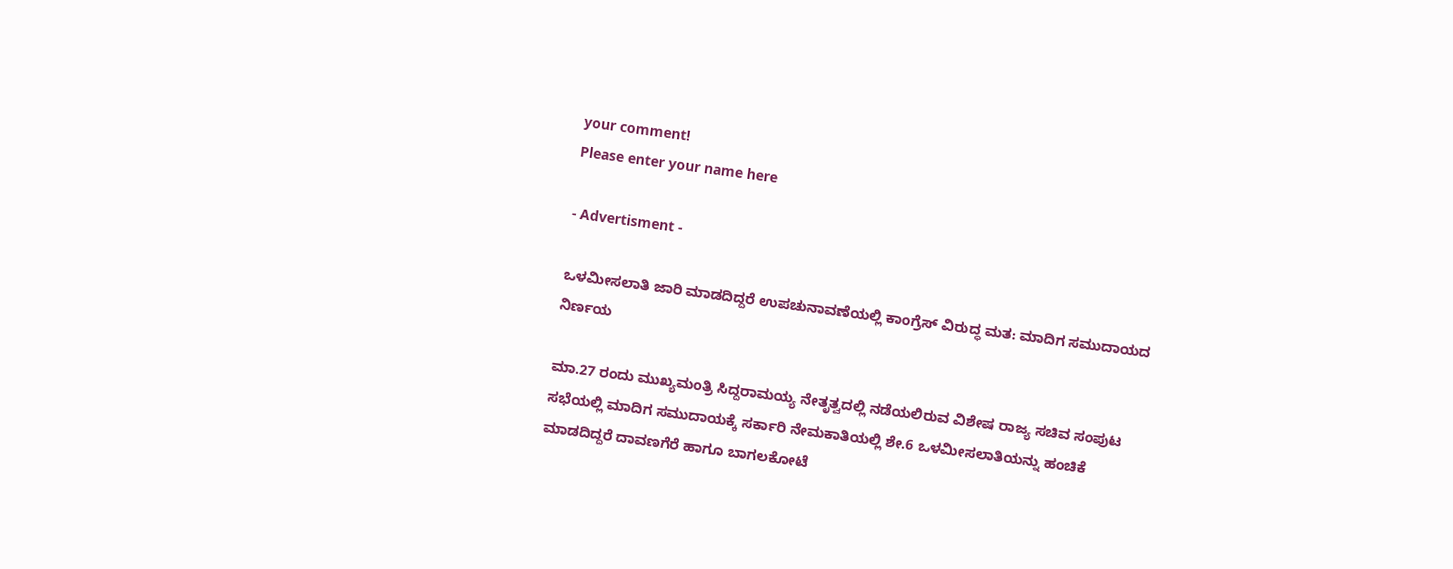your comment!
Please enter your name here

- Advertisment -

ಒಳಮೀಸಲಾತಿ ಜಾರಿ ಮಾಡದಿದ್ದರೆ ಉಪಚುನಾವಣೆಯಲ್ಲಿ ಕಾಂಗ್ರೆಸ್ ವಿರುದ್ಧ ಮತ: ಮಾದಿಗ ಸಮುದಾಯದ ನಿರ್ಣಯ

ಮಾ.27 ರಂದು ಮುಖ್ಯಮಂತ್ರಿ ಸಿದ್ದರಾಮಯ್ಯ ನೇತೃತ್ವದಲ್ಲಿ ನಡೆಯಲಿರುವ ವಿಶೇಷ ರಾಜ್ಯ ಸಚಿವ ಸಂಪುಟ ಸಭೆಯಲ್ಲಿ ಮಾದಿಗ ಸಮುದಾಯಕ್ಕೆ ಸರ್ಕಾರಿ ನೇಮಕಾತಿಯಲ್ಲಿ ಶೇ.6 ಒಳಮೀಸಲಾತಿಯನ್ನು ಹಂಚಿಕೆ ಮಾಡದಿದ್ದರೆ ದಾವಣಗೆರೆ ಹಾಗೂ ಬಾಗಲಕೋಟೆ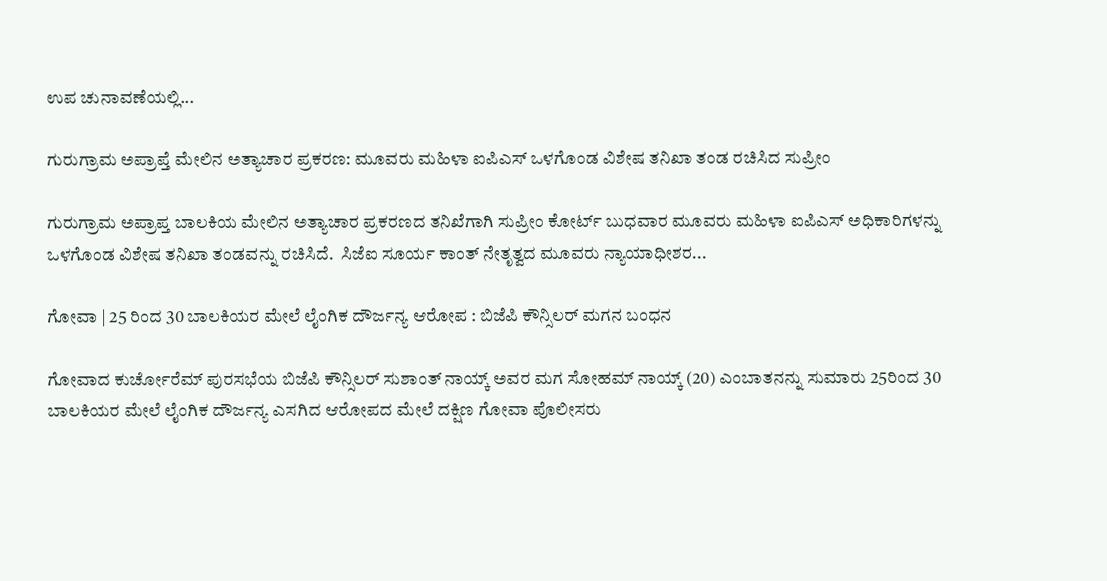ಉಪ ಚುನಾವಣೆಯಲ್ಲಿ...

ಗುರುಗ್ರಾಮ ಅಪ್ರಾಪ್ತೆ ಮೇಲಿನ ಅತ್ಯಾಚಾರ ಪ್ರಕರಣ: ಮೂವರು ಮಹಿಳಾ ಐಪಿಎಸ್ ಒಳಗೊಂಡ ವಿಶೇಷ ತನಿಖಾ ತಂಡ ರಚಿಸಿದ ಸುಪ್ರೀಂ

ಗುರುಗ್ರಾಮ ಅಪ್ರಾಪ್ತ ಬಾಲಕಿಯ ಮೇಲಿನ ಅತ್ಯಾಚಾರ ಪ್ರಕರಣದ ತನಿಖೆಗಾಗಿ ಸುಪ್ರೀಂ ಕೋರ್ಟ್ ಬುಧವಾರ ಮೂವರು ಮಹಿಳಾ ಐಪಿಎಸ್ ಅಧಿಕಾರಿಗಳನ್ನು ಒಳಗೊಂಡ ವಿಶೇಷ ತನಿಖಾ ತಂಡವನ್ನು ರಚಿಸಿದೆ.  ಸಿಜೆಐ ಸೂರ್ಯ ಕಾಂತ್ ನೇತೃತ್ವದ ಮೂವರು ನ್ಯಾಯಾಧೀಶರ...

ಗೋವಾ | 25 ರಿಂದ 30 ಬಾಲಕಿಯರ ಮೇಲೆ ಲೈಂಗಿಕ ದೌರ್ಜನ್ಯ ಆರೋಪ : ಬಿಜೆಪಿ ಕೌನ್ಸಿಲರ್ ಮಗನ ಬಂಧನ

ಗೋವಾದ ಕುರ್ಚೋರೆಮ್ ಪುರಸಭೆಯ ಬಿಜೆಪಿ ಕೌನ್ಸಿಲರ್ ಸುಶಾಂತ್ ನಾಯ್ಕ್ ಅವರ ಮಗ ಸೋಹಮ್ ನಾಯ್ಕ್ (20) ಎಂಬಾತನನ್ನು ಸುಮಾರು 25ರಿಂದ 30 ಬಾಲಕಿಯರ ಮೇಲೆ ಲೈಂಗಿಕ ದೌರ್ಜನ್ಯ ಎಸಗಿದ ಆರೋಪದ ಮೇಲೆ ದಕ್ಷಿಣ ಗೋವಾ ಪೊಲೀಸರು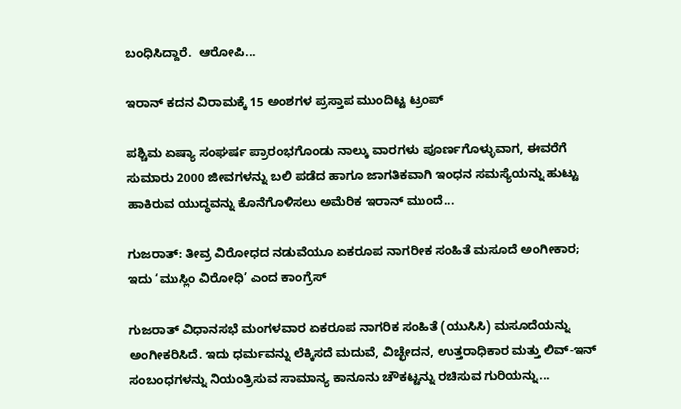ಬಂಧಿಸಿದ್ದಾರೆ.  ಆರೋಪಿ...

ಇರಾನ್‌ ಕದನ ವಿರಾಮಕ್ಕೆ 15 ಅಂಶಗಳ ಪ್ರಸ್ತಾಪ ಮುಂದಿಟ್ಟ ಟ್ರಂಪ್

ಪಶ್ಚಿಮ ಏಷ್ಯಾ ಸಂಘರ್ಷ ಪ್ರಾರಂಭಗೊಂಡು ನಾಲ್ಕು ವಾರಗಳು ಪೂರ್ಣಗೊಳ್ಳುವಾಗ, ಈವರೆಗೆ ಸುಮಾರು 2000 ಜೀವಗಳನ್ನು ಬಲಿ ಪಡೆದ ಹಾಗೂ ಜಾಗತಿಕವಾಗಿ ಇಂಧನ ಸಮಸ್ಯೆಯನ್ನು ಹುಟ್ಟು ಹಾಕಿರುವ ಯುದ್ಧವನ್ನು ಕೊನೆಗೊಳಿಸಲು ಅಮೆರಿಕ ಇರಾನ್‌ ಮುಂದೆ...

ಗುಜರಾತ್: ತೀವ್ರ ವಿರೋಧದ ನಡುವೆಯೂ ಏಕರೂಪ ನಾಗರೀಕ ಸಂಹಿತೆ ಮಸೂದೆ ಅಂಗೀಕಾರ; ಇದು ‘ಮುಸ್ಲಿಂ ವಿರೋಧಿ’ ಎಂದ ಕಾಂಗ್ರೆಸ್

ಗುಜರಾತ್ ವಿಧಾನಸಭೆ ಮಂಗಳವಾರ ಏಕರೂಪ ನಾಗರಿಕ ಸಂಹಿತೆ (ಯುಸಿಸಿ) ಮಸೂದೆಯನ್ನು ಅಂಗೀಕರಿಸಿದೆ. ಇದು ಧರ್ಮವನ್ನು ಲೆಕ್ಕಿಸದೆ ಮದುವೆ, ವಿಚ್ಛೇದನ, ಉತ್ತರಾಧಿಕಾರ ಮತ್ತು ಲಿವ್-ಇನ್ ಸಂಬಂಧಗಳನ್ನು ನಿಯಂತ್ರಿಸುವ ಸಾಮಾನ್ಯ ಕಾನೂನು ಚೌಕಟ್ಟನ್ನು ರಚಿಸುವ ಗುರಿಯನ್ನು...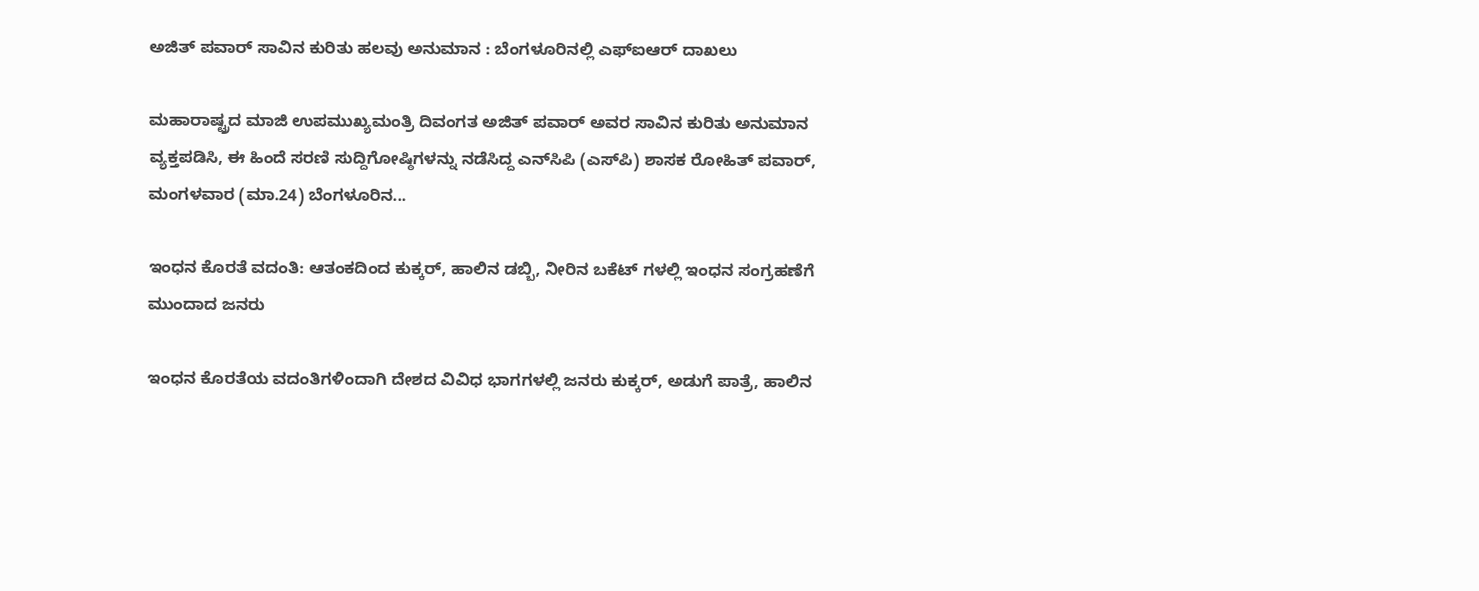ಅಜಿತ್ ಪವಾರ್ ಸಾವಿನ ಕುರಿತು ಹಲವು ಅನುಮಾನ : ಬೆಂಗಳೂರಿನಲ್ಲಿ ಎಫ್‌ಐಆರ್ ದಾಖಲು

ಮಹಾರಾಷ್ಟ್ರದ ಮಾಜಿ ಉಪಮುಖ್ಯಮಂತ್ರಿ ದಿವಂಗತ ಅಜಿತ್ ಪವಾರ್ ಅವರ ಸಾವಿನ ಕುರಿತು ಅನುಮಾನ ವ್ಯಕ್ತಪಡಿಸಿ, ಈ ಹಿಂದೆ ಸರಣಿ ಸುದ್ದಿಗೋಷ್ಠಿಗಳನ್ನು ನಡೆಸಿದ್ದ ಎನ್‌ಸಿಪಿ (ಎಸ್‌ಪಿ) ಶಾಸಕ ರೋಹಿತ್ ಪವಾರ್, ಮಂಗಳವಾರ (ಮಾ.24) ಬೆಂಗಳೂರಿನ...

ಇಂಧನ ಕೊರತೆ ವದಂತಿ: ಆತಂಕದಿಂದ ಕುಕ್ಕರ್, ಹಾಲಿನ ಡಬ್ಬಿ, ನೀರಿನ ಬಕೆಟ್ ಗಳಲ್ಲಿ ಇಂಧನ ಸಂಗ್ರಹಣೆಗೆ ಮುಂದಾದ ಜನರು

ಇಂಧನ ಕೊರತೆಯ ವದಂತಿಗಳಿಂದಾಗಿ ದೇಶದ ವಿವಿಧ ಭಾಗಗಳಲ್ಲಿ ಜನರು ಕುಕ್ಕರ್, ಅಡುಗೆ ಪಾತ್ರೆ, ಹಾಲಿನ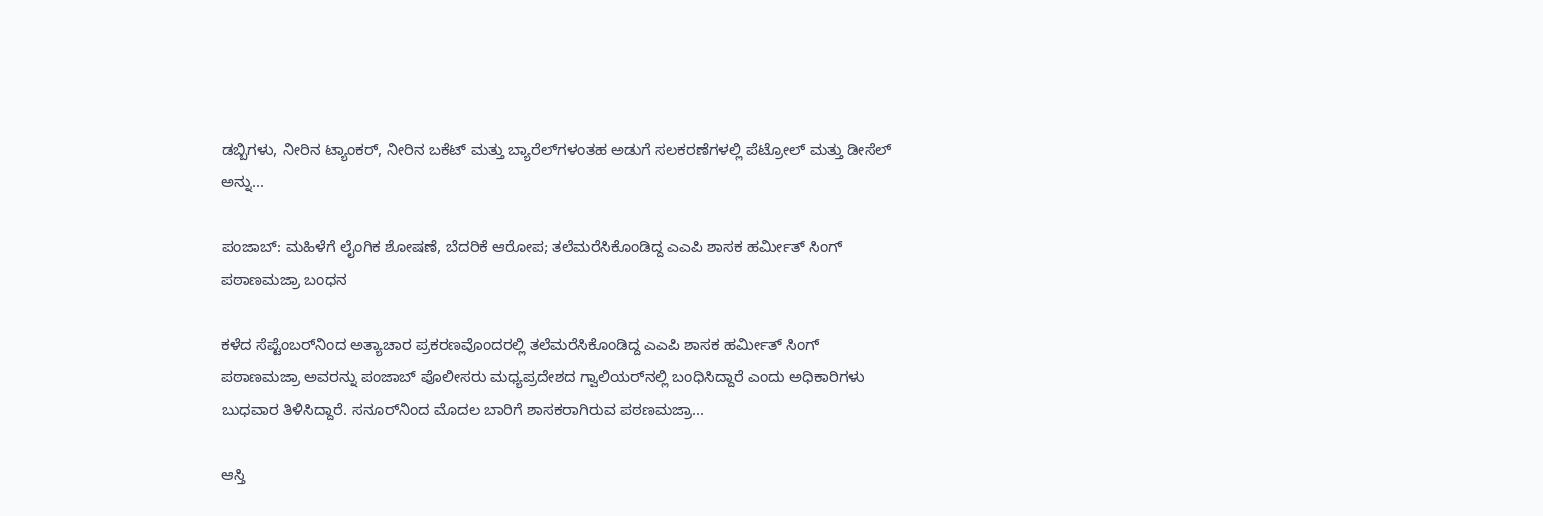ಡಬ್ಬಿಗಳು, ನೀರಿನ ಟ್ಯಾಂಕರ್, ನೀರಿನ ಬಕೆಟ್ ಮತ್ತು ಬ್ಯಾರೆಲ್‌ಗಳಂತಹ ಅಡುಗೆ ಸಲಕರಣೆಗಳಲ್ಲಿ ಪೆಟ್ರೋಲ್ ಮತ್ತು ಡೀಸೆಲ್ ಅನ್ನು...

ಪಂಜಾಬ್: ಮಹಿಳೆಗೆ ಲೈಂಗಿಕ ಶೋಷಣೆ, ಬೆದರಿಕೆ ಆರೋಪ; ತಲೆಮರೆಸಿಕೊಂಡಿದ್ದ ಎಎಪಿ ಶಾಸಕ ಹರ್ಮೀತ್ ಸಿಂಗ್ ಪಠಾಣಮಜ್ರಾ ಬಂಧನ

ಕಳೆದ ಸೆಪ್ಟೆಂಬರ್‌ನಿಂದ ಅತ್ಯಾಚಾರ ಪ್ರಕರಣವೊಂದರಲ್ಲಿ ತಲೆಮರೆಸಿಕೊಂಡಿದ್ದ ಎಎಪಿ ಶಾಸಕ ಹರ್ಮೀತ್ ಸಿಂಗ್ ಪಠಾಣಮಜ್ರಾ ಅವರನ್ನು ಪಂಜಾಬ್ ಪೊಲೀಸರು ಮಧ್ಯಪ್ರದೇಶದ ಗ್ವಾಲಿಯರ್‌ನಲ್ಲಿ ಬಂಧಿಸಿದ್ದಾರೆ ಎಂದು ಅಧಿಕಾರಿಗಳು ಬುಧವಾರ ತಿಳಿಸಿದ್ದಾರೆ. ಸನೂರ್‌ನಿಂದ ಮೊದಲ ಬಾರಿಗೆ ಶಾಸಕರಾಗಿರುವ ಪಠಣಮಜ್ರಾ...

ಆಸ್ತಿ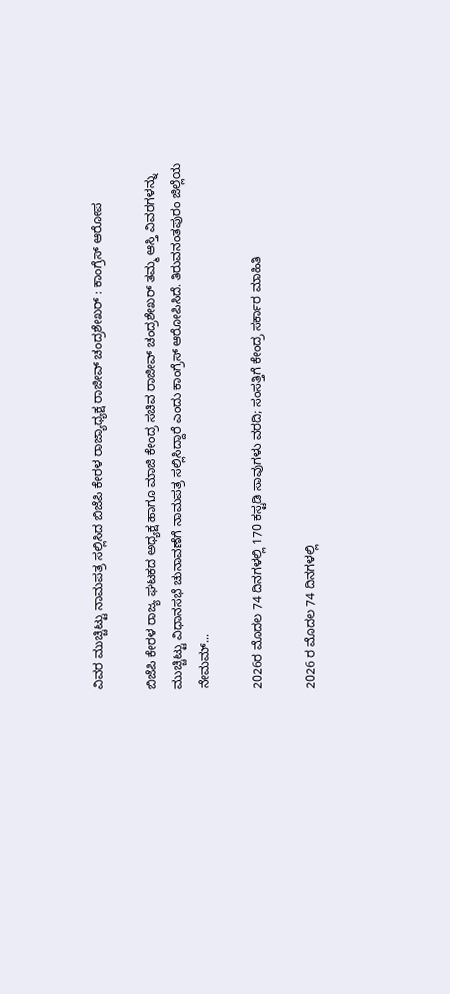ವಿವರ ಮುಚ್ಚಿಟ್ಟು ನಾಮಪತ್ರ ಸಲ್ಲಿಸಿದ ಬಿಜೆಪಿ ಕೇರಳ ರಾಜ್ಯಾಧ್ಯಕ್ಷ ರಾಜೀವ್ ಚಂದ್ರಶೇಖರ್ : ಕಾಂಗ್ರೆಸ್ ಆರೋಪ

ಬಿಜೆಪಿ ಕೇರಳ ರಾಜ್ಯ ಘಟಕದ ಅಧ್ಯಕ್ಷ ಹಾಗೂ ಮಾಜಿ ಕೇಂದ್ರ ಸಚಿವ ರಾಜೀವ್ ಚಂದ್ರಶೇಖರ್ ತಮ್ಮ ಆಸ್ತಿ ವಿವರಗಳನ್ನು ಮುಚ್ಚಿಟ್ಟು ವಿಧಾನಸಭೆ ಚುನಾವಣೆಗೆ ನಾಮಪತ್ರ ಸಲ್ಲಿಸಿದ್ದಾರೆ ಎಂದು ಕಾಂಗ್ರೆಸ್ ಆರೋಪಿಸಿದೆ. ತಿರುವನಂತಪುರಂ ಜಿಲ್ಲೆಯ ನೇಮಮ್...

2026ರ ಮೊದಲ 74 ದಿನಗಳಲ್ಲಿ 170 ಕಸ್ಟಡಿ ಸಾವುಗಳು ವರದಿ; ಸಂಸತ್ತಿಗೆ ಕೇಂದ್ರ ಸರ್ಕಾರ ಮಾಹಿತಿ

2026 ರ ಮೊದಲ 74 ದಿನಗಳಲ್ಲಿ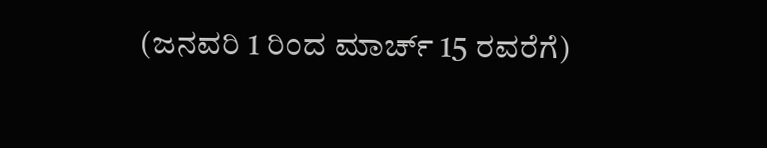(ಜನವರಿ 1 ರಿಂದ ಮಾರ್ಚ್ 15 ರವರೆಗೆ)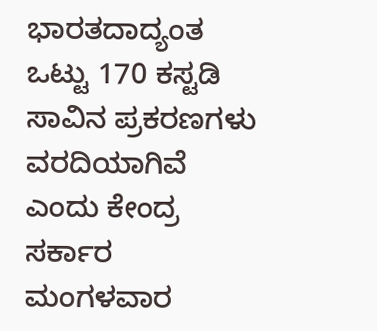ಭಾರತದಾದ್ಯಂತ ಒಟ್ಟು 170 ಕಸ್ಟಡಿ ಸಾವಿನ ಪ್ರಕರಣಗಳು ವರದಿಯಾಗಿವೆ ಎಂದು ಕೇಂದ್ರ ಸರ್ಕಾರ ಮಂಗಳವಾರ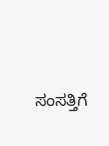ಸಂಸತ್ತಿಗೆ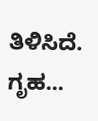ತಿಳಿಸಿದೆ. ಗೃಹ...